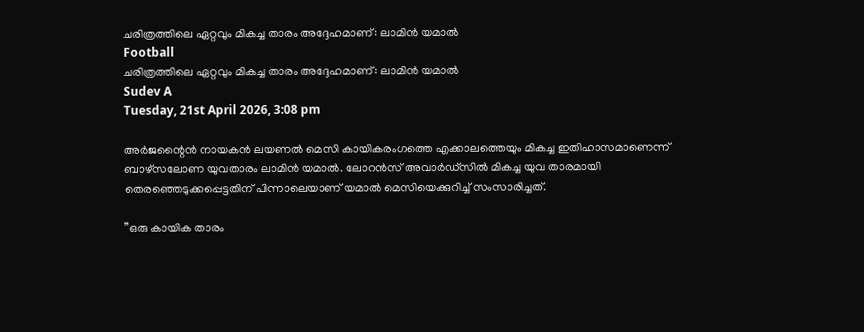ചരിത്രത്തിലെ ഏറ്റവും മികച്ച താരം അദ്ദേഹമാണ്: ലാമിന്‍ യമാല്‍
Football
ചരിത്രത്തിലെ ഏറ്റവും മികച്ച താരം അദ്ദേഹമാണ്: ലാമിന്‍ യമാല്‍
Sudev A
Tuesday, 21st April 2026, 3:08 pm

അര്‍ജന്റൈന്‍ നായകന്‍ ലയണല്‍ മെസി കായികരംഗത്തെ എക്കാലത്തെയും മികച്ച ഇതിഹാസമാണെന്ന് ബാഴ്‌സലോണ യുവതാരം ലാമിന്‍ യമാല്‍. ലോറന്‍സ് അവാര്‍ഡ്സില്‍ മികച്ച യുവ താരമായി തെരഞ്ഞെടുക്കപ്പെട്ടതിന് പിന്നാലെയാണ് യമാല്‍ മെസിയെക്കുറിച്ച് സംസാരിച്ചത്.

”ഒരു കായിക താരം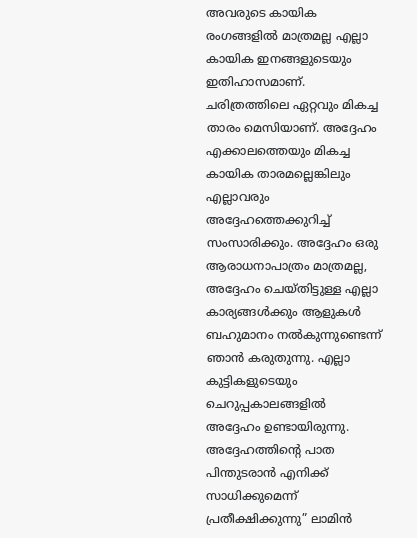അവരുടെ കായിക രംഗങ്ങളില്‍ മാത്രമല്ല എല്ലാ കായിക ഇനങ്ങളുടെയും ഇതിഹാസമാണ്. ചരിത്രത്തിലെ ഏറ്റവും മികച്ച താരം മെസിയാണ്. അദ്ദേഹം എക്കാലത്തെയും മികച്ച കായിക താരമല്ലെങ്കിലും എല്ലാവരും അദ്ദേഹത്തെക്കുറിച്ച് സംസാരിക്കും. അദ്ദേഹം ഒരു ആരാധനാപാത്രം മാത്രമല്ല, അദ്ദേഹം ചെയ്തിട്ടുള്ള എല്ലാ കാര്യങ്ങള്‍ക്കും ആളുകള്‍ ബഹുമാനം നല്‍കുന്നുണ്ടെന്ന് ഞാന്‍ കരുതുന്നു. എല്ലാ കുട്ടികളുടെയും ചെറുപ്പകാലങ്ങളില്‍ അദ്ദേഹം ഉണ്ടായിരുന്നു. അദ്ദേഹത്തിന്റെ പാത പിന്തുടരാന്‍ എനിക്ക് സാധിക്കുമെന്ന് പ്രതീക്ഷിക്കുന്നു” ലാമിന്‍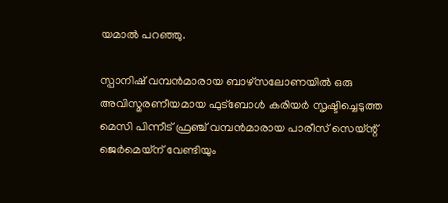യമാല്‍ പറഞ്ഞു.

സ്പാനിഷ് വമ്പന്‍മാരായ ബാഴ്‌സലോണയില്‍ ഒരു അവിസ്മരണീയമായ ഫുട്ബോള്‍ കരിയര്‍ സൃഷ്ടിച്ചെടുത്ത മെസി പിന്നീട് ഫ്രഞ്ച് വമ്പന്‍മാരായ പാരീസ് സെയ്ന്റ് ജെര്‍മെയ്‌ന് വേണ്ടിയും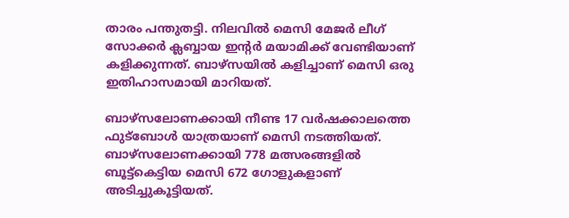താരം പന്തുതട്ടി. നിലവില്‍ മെസി മേജര്‍ ലീഗ് സോക്കര്‍ ക്ലബ്ബായ ഇന്റര്‍ മയാമിക്ക് വേണ്ടിയാണ് കളിക്കുന്നത്. ബാഴ്സയില്‍ കളിച്ചാണ് മെസി ഒരു ഇതിഹാസമായി മാറിയത്.

ബാഴ്സലോണക്കായി നീണ്ട 17 വര്‍ഷക്കാലത്തെ ഫുട്ബോള്‍ യാത്രയാണ് മെസി നടത്തിയത്. ബാഴ്സലോണക്കായി 778 മത്സരങ്ങളില്‍ ബൂട്ട്കെട്ടിയ മെസി 672 ഗോളുകളാണ് അടിച്ചുകൂട്ടിയത്.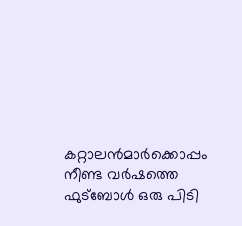കറ്റാലന്‍മാര്‍ക്കൊപ്പം നീണ്ട വര്‍ഷത്തെ ഫുട്ബോള്‍ ഒരു പിടി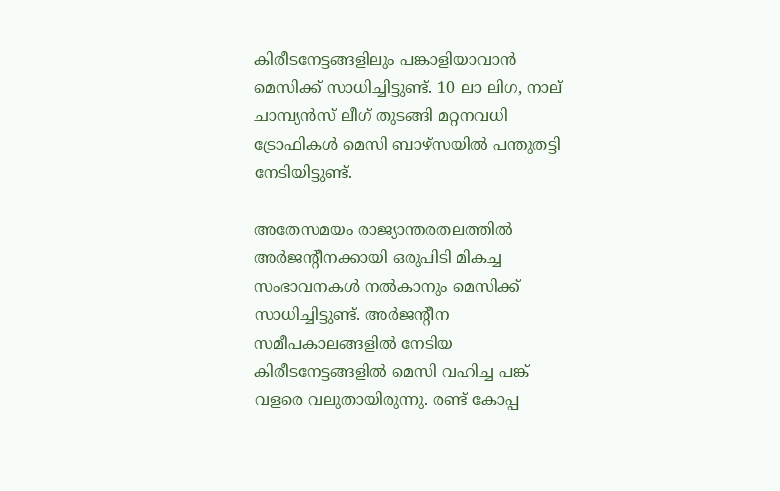കിരീടനേട്ടങ്ങളിലും പങ്കാളിയാവാന്‍ മെസിക്ക് സാധിച്ചിട്ടുണ്ട്. 10 ലാ ലിഗ, നാല് ചാമ്പ്യന്‍സ് ലീഗ് തുടങ്ങി മറ്റനവധി ട്രോഫികള്‍ മെസി ബാഴ്സയില്‍ പന്തുതട്ടി നേടിയിട്ടുണ്ട്.

അതേസമയം രാജ്യാന്തരതലത്തില്‍ അര്‍ജന്റീനക്കായി ഒരുപിടി മികച്ച സംഭാവനകള്‍ നല്‍കാനും മെസിക്ക് സാധിച്ചിട്ടുണ്ട്. അര്‍ജന്റീന സമീപകാലങ്ങളില്‍ നേടിയ കിരീടനേട്ടങ്ങളില്‍ മെസി വഹിച്ച പങ്ക് വളരെ വലുതായിരുന്നു. രണ്ട് കോപ്പ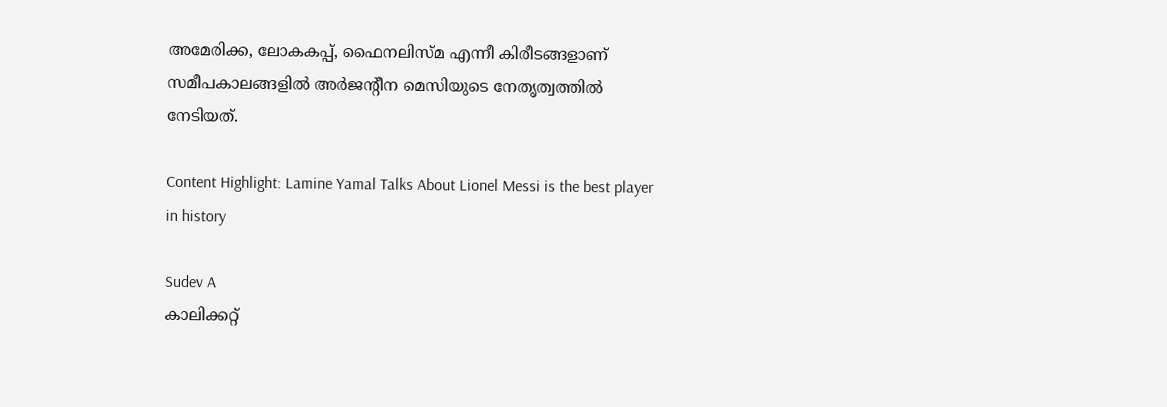അമേരിക്ക, ലോകകപ്പ്, ഫൈനലിസ്മ എന്നീ കിരീടങ്ങളാണ് സമീപകാലങ്ങളില്‍ അര്‍ജന്റീന മെസിയുടെ നേതൃത്വത്തില്‍ നേടിയത്.

Content Highlight: Lamine Yamal Talks About Lionel Messi is the best player in history

Sudev A
കാലിക്കറ്റ്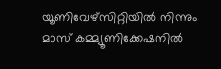യൂണിവേഴ്‌സിറ്റിയില്‍ നിന്നും മാസ് കമ്മ്യൂണിക്കേഷനില്‍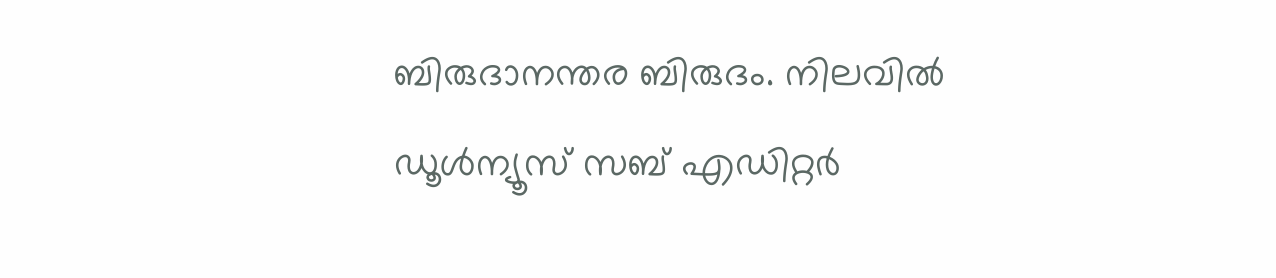ബിരുദാനന്തര ബിരുദം. നിലവില്‍ ഡൂള്‍ന്യൂസ് സബ് എഡിറ്റര്‍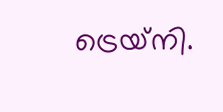ട്രെയ്‌നി.